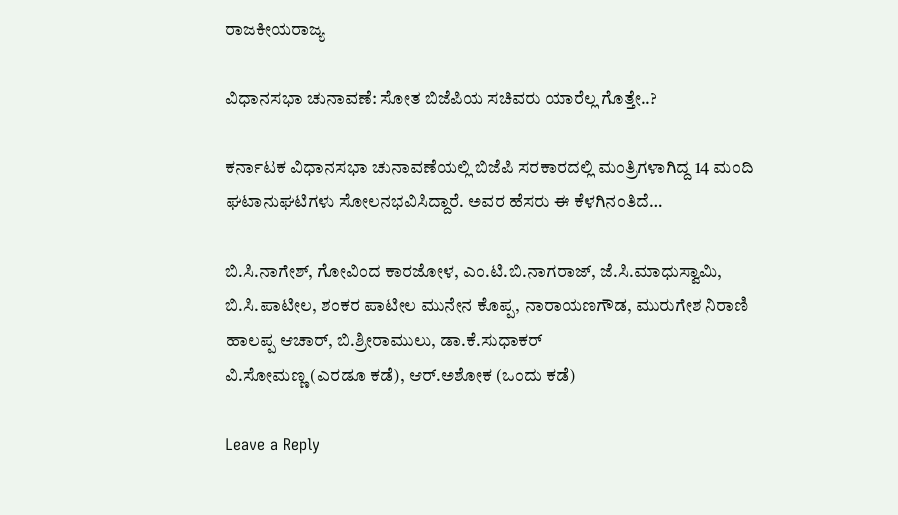ರಾಜಕೀಯರಾಜ್ಯ

ವಿಧಾನಸಭಾ ಚುನಾವಣೆ: ಸೋತ ಬಿಜೆಪಿಯ ಸಚಿವರು ಯಾರೆಲ್ಲ ಗೊತ್ತೇ..?

ಕರ್ನಾಟಕ ವಿಧಾನಸಭಾ ಚುನಾವಣೆಯಲ್ಲಿ ಬಿಜೆಪಿ ಸರಕಾರದಲ್ಲಿ ಮಂತ್ರಿಗಳಾಗಿದ್ದ 14 ಮಂದಿ ಘಟಾನುಘಟಿಗಳು ಸೋಲನಭವಿಸಿದ್ದಾರೆ. ಅವರ ಹೆಸರು ಈ ಕೆಳಗಿನಂತಿದೆ…

ಬಿ.ಸಿ.ನಾಗೇಶ್‌, ಗೋವಿಂದ ಕಾರಜೋಳ, ಎಂ.ಟಿ.ಬಿ.ನಾಗರಾಜ್, ಜೆ.ಸಿ.ಮಾಧುಸ್ವಾಮಿ, ಬಿ.ಸಿ.ಪಾಟೀಲ, ಶಂಕರ ಪಾಟೀಲ ಮುನೇನ ಕೊಪ್ಪ, ನಾರಾಯಣಗೌಡ, ಮುರುಗೇಶ ನಿರಾಣಿ
ಹಾಲಪ್ಪ ಆಚಾರ್, ಬಿ.ಶ್ರೀರಾಮುಲು, ಡಾ.ಕೆ.ಸುಧಾಕರ್‌
ವಿ.ಸೋಮಣ್ಣ (ಎರಡೂ ಕಡೆ), ಆರ್‌.ಅಶೋಕ (ಒಂದು ಕಡೆ)

Leave a Reply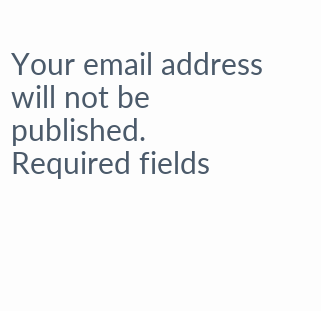Your email address will not be published. Required fields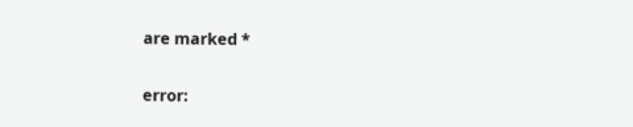are marked *

error: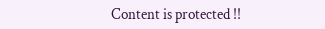Content is protected !!